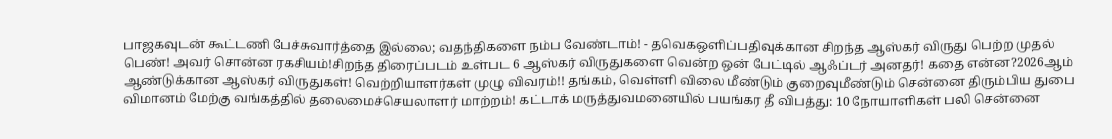பாஜகவுடன் கூட்டணி பேச்சுவார்த்தை இல்லை; வதந்திகளை நம்ப வேண்டாம்! - தவெகஒளிப்பதிவுக்கான சிறந்த ஆஸ்கர் விருது பெற்ற முதல் பெண்! அவர் சொன்ன ரகசியம்!சிறந்த திரைப்படம் உள்பட 6 ஆஸ்கர் விருதுகளை வென்ற ஒன் பேட்டில் ஆஃப்டர் அனதர்! கதை என்ன?2026ஆம் ஆண்டுக்கான ஆஸ்கர் விருதுகள்! வெற்றியாளர்கள் முழு விவரம்!! தங்கம், வெள்ளி விலை மீண்டும் குறைவுமீண்டும் சென்னை திரும்பிய துபை விமானம் மேற்கு வங்கத்தில் தலைமைச்செயலாளர் மாற்றம்! கட்டாக் மருத்துவமனையில் பயங்கர தீ விபத்து: 10 நோயாளிகள் பலி சென்னை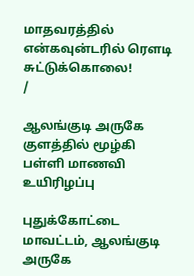மாதவரத்தில் என்கவுன்டரில் ரௌடி சுட்டுக்கொலை!
/

ஆலங்குடி அருகே குளத்தில் மூழ்கி பள்ளி மாணவி உயிரிழப்பு

புதுக்கோட்டை மாவட்டம், ஆலங்குடி அருகே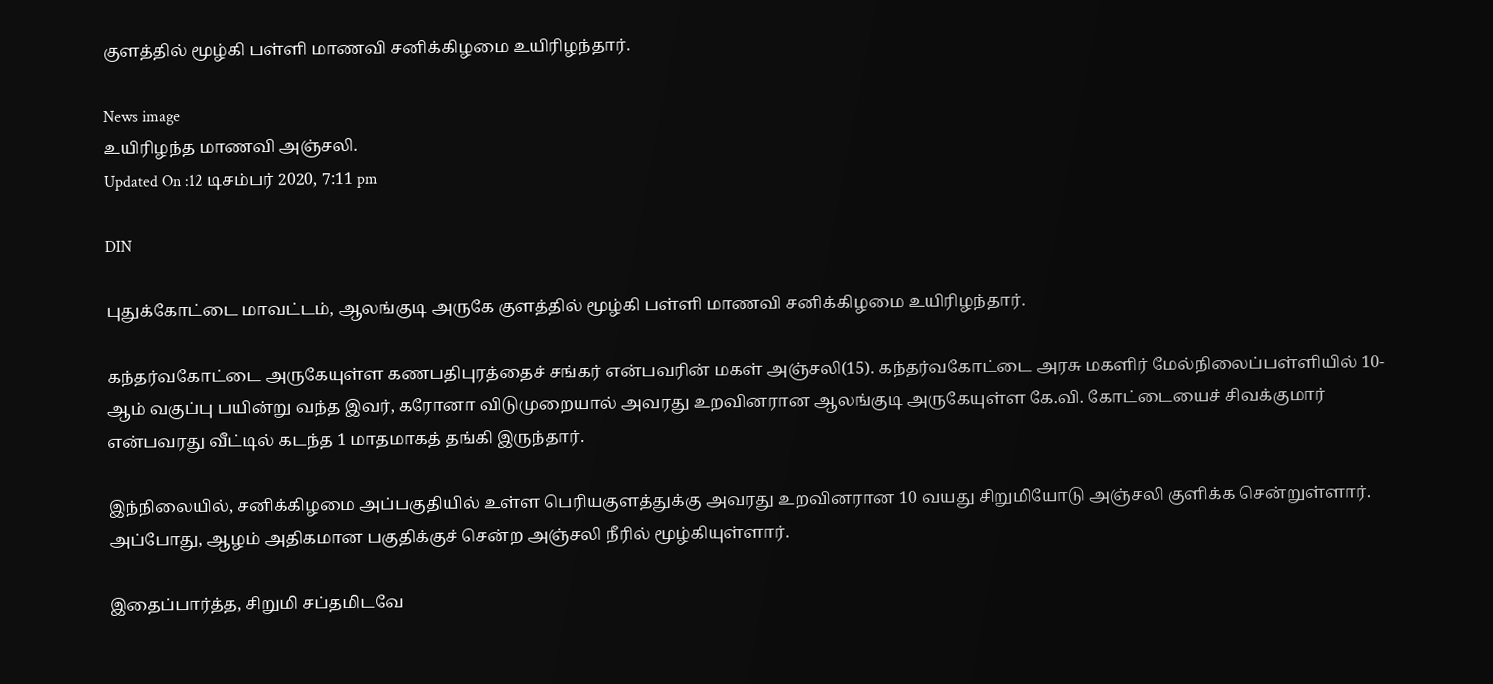குளத்தில் மூழ்கி பள்ளி மாணவி சனிக்கிழமை உயிரிழந்தார்.

News image
உயிரிழந்த மாணவி அஞ்சலி.
Updated On :12 டிசம்பர் 2020, 7:11 pm

DIN

புதுக்கோட்டை மாவட்டம், ஆலங்குடி அருகே குளத்தில் மூழ்கி பள்ளி மாணவி சனிக்கிழமை உயிரிழந்தார்.

கந்தர்வகோட்டை அருகேயுள்ள கணபதிபுரத்தைச் சங்கர் என்பவரின் மகள் அஞ்சலி(15). கந்தர்வகோட்டை அரசு மகளிர் மேல்நிலைப்பள்ளியில் 10-ஆம் வகுப்பு பயின்று வந்த இவர், கரோனா விடுமுறையால் அவரது உறவினரான ஆலங்குடி அருகேயுள்ள கே.வி. கோட்டையைச் சிவக்குமார் என்பவரது வீட்டில் கடந்த 1 மாதமாகத் தங்கி இருந்தார்.

இந்நிலையில், சனிக்கிழமை அப்பகுதியில் உள்ள பெரியகுளத்துக்கு அவரது உறவினரான 10 வயது சிறுமியோடு அஞ்சலி குளிக்க சென்றுள்ளார். அப்போது, ஆழம் அதிகமான பகுதிக்குச் சென்ற அஞ்சலி நீரில் மூழ்கியுள்ளார்.

இதைப்பார்த்த, சிறுமி சப்தமிடவே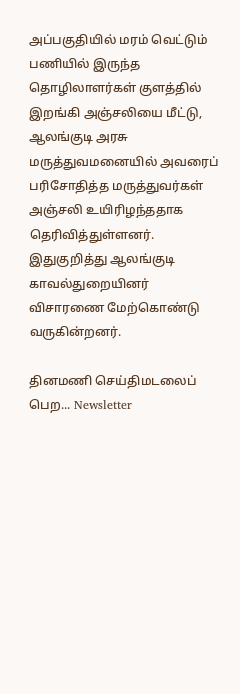அப்பகுதியில் மரம் வெட்டும் பணியில் இருந்த தொழிலாளர்கள் குளத்தில் இறங்கி அஞ்சலியை மீட்டு, ஆலங்குடி அரசு மருத்துவமனையில் அவரைப் பரிசோதித்த மருத்துவர்கள் அஞ்சலி உயிரிழந்ததாக தெரிவித்துள்ளனர். இதுகுறித்து ஆலங்குடி காவல்துறையினர் விசாரணை மேற்கொண்டு வருகின்றனர்.

தினமணி செய்திமடலைப் பெற... Newsletter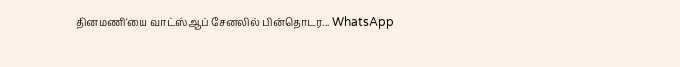தினமணி'யை வாட்ஸ்ஆப் சேனலில் பின்தொடர... WhatsApp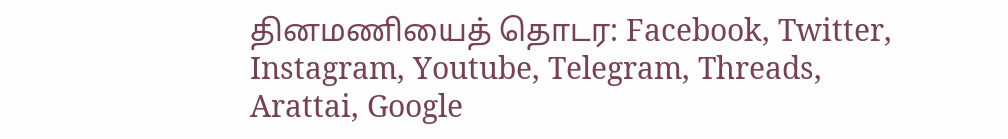தினமணியைத் தொடர: Facebook, Twitter, Instagram, Youtube, Telegram, Threads, Arattai, Google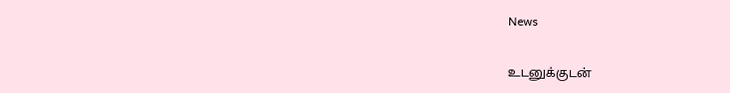News

உடனுக்குடன்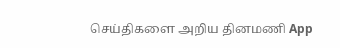செய்திகளை அறிய தினமணி App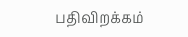பதிவிறக்கம்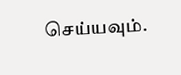செய்யவும்.